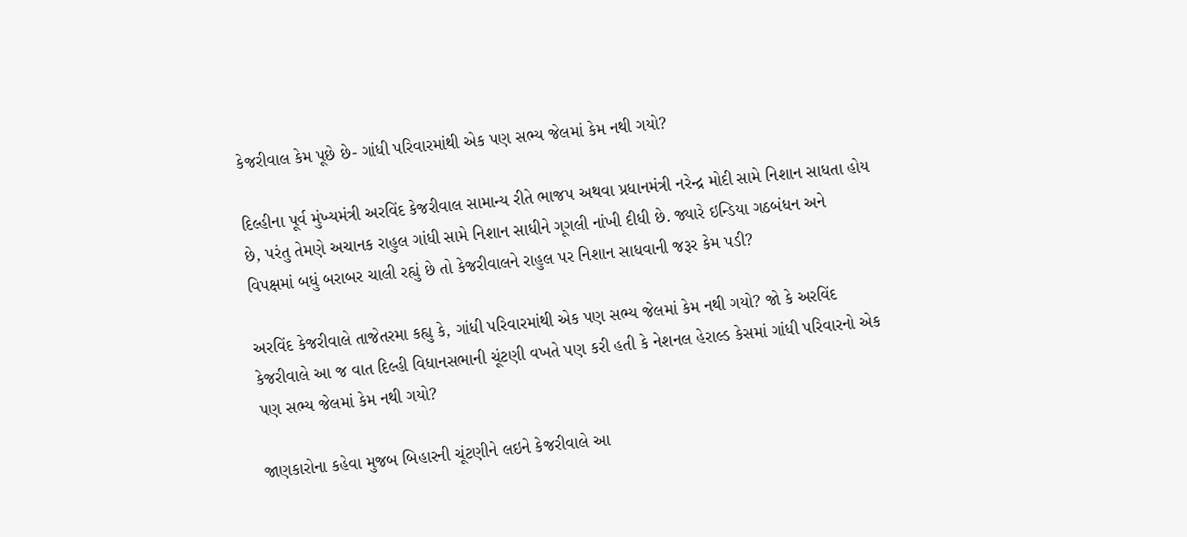કેજરીવાલ કેમ પૂછે છે- ગાંધી પરિવારમાંથી એક પણ સભ્ય જેલમાં કેમ નથી ગયો?

દિલ્હીના પૂર્વ મુંખ્યમંત્રી અરવિંદ કેજરીવાલ સામાન્ય રીતે ભાજપ અથવા પ્રધાનમંત્રી નરેન્દ્ર મોદી સામે નિશાન સાધતા હોય છે, પરંતુ તેમણે અચાનક રાહુલ ગાંધી સામે નિશાન સાધીને ગૂગલી નાંખી દીધી છે. જ્યારે ઇન્ડિયા ગઠબંધન અને વિપક્ષમાં બધું બરાબર ચાલી રહ્યું છે તો કેજરીવાલને રાહુલ પર નિશાન સાધવાની જરૂર કેમ પડી?

અરવિંદ કેજરીવાલે તાજેતરમા કહ્યુ કે, ગાંધી પરિવારમાંથી એક પણ સભ્ય જેલમાં કેમ નથી ગયો? જો કે અરવિંદ કેજરીવાલે આ જ વાત દિલ્હી વિધાનસભાની ચૂંટણી વખતે પણ કરી હતી કે નેશનલ હેરાલ્ડ કેસમાં ગાંધી પરિવારનો એક પણ સભ્ય જેલમાં કેમ નથી ગયો?

જાણકારોના કહેવા મુજબ બિહારની ચૂંટણીને લઇને કેજરીવાલે આ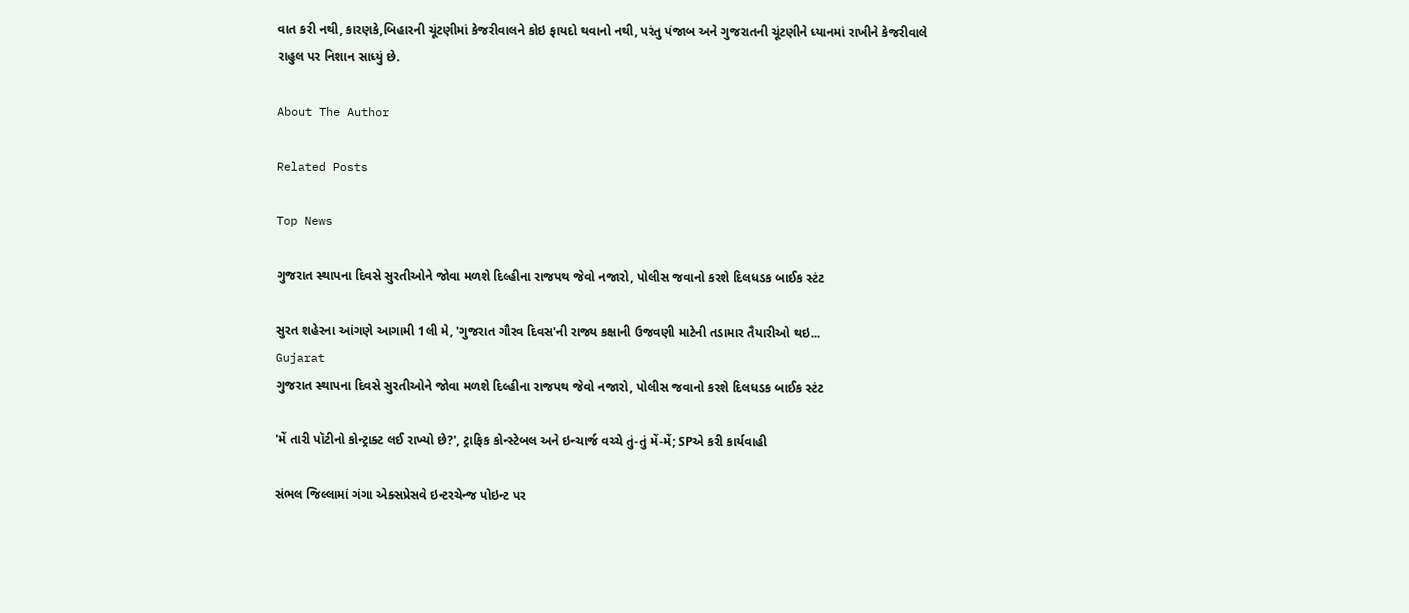વાત કરી નથી, કારણકે,બિહારની ચૂંટણીમાં કેજરીવાલને કોઇ ફાયદો થવાનો નથી, પરંતુ પંજાબ અને ગુજરાતની ચૂંટણીને ધ્યાનમાં રાખીને કેજરીવાલે રાહુલ પર નિશાન સાધ્યું છે.

About The Author

Related Posts

Top News

ગુજરાત સ્થાપના દિવસે સુરતીઓને જોવા મળશે દિલ્હીના રાજપથ જેવો નજારો, પોલીસ જવાનો કરશે દિલધડક બાઈક સ્ટંટ

સુરત શહેરના આંગણે આગામી 1લી મે, 'ગુજરાત ગૌરવ દિવસ'ની રાજ્ય કક્ષાની ઉજવણી માટેની તડામાર તૈયારીઓ થઇ...
Gujarat
ગુજરાત સ્થાપના દિવસે સુરતીઓને જોવા મળશે દિલ્હીના રાજપથ જેવો નજારો, પોલીસ જવાનો કરશે દિલધડક બાઈક સ્ટંટ

'મેં તારી પૉટીનો કોન્ટ્રાક્ટ લઈ રાખ્યો છે?', ટ્રાફિક કોન્સ્ટેબલ અને ઇન્ચાર્જ વચ્ચે તું-તું મેં-મેં; SPએ કરી કાર્યવાહી

સંભલ જિલ્લામાં ગંગા એક્સપ્રેસવે ઇન્ટરચેન્જ પોઇન્ટ પર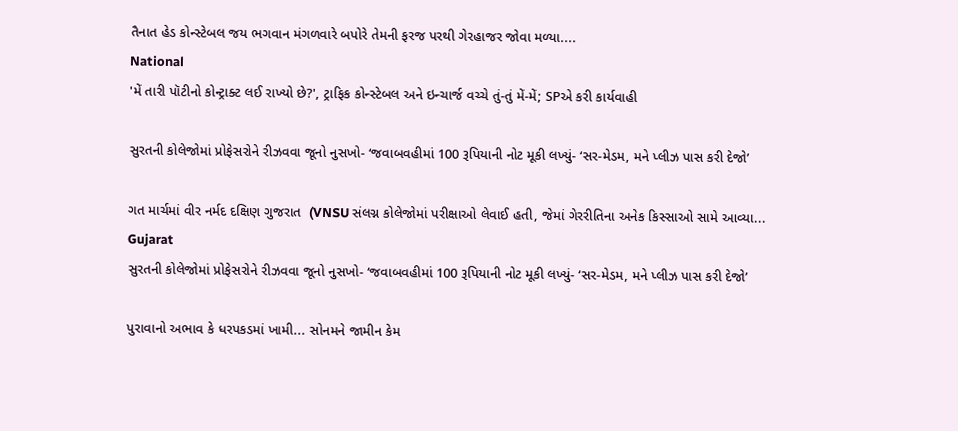તૈનાત હેડ કોન્સ્ટેબલ જય ભગવાન મંગળવારે બપોરે તેમની ફરજ પરથી ગેરહાજર જોવા મળ્યા....
National
'મેં તારી પૉટીનો કોન્ટ્રાક્ટ લઈ રાખ્યો છે?', ટ્રાફિક કોન્સ્ટેબલ અને ઇન્ચાર્જ વચ્ચે તું-તું મેં-મેં; SPએ કરી કાર્યવાહી

સુરતની કોલેજોમાં પ્રોફેસરોને રીઝવવા જૂનો નુસખો- ‘જવાબવહીમાં 100 રૂપિયાની નોટ મૂકી લખ્યું- ‘સર-મેડમ, મને પ્લીઝ પાસ કરી દેજો’

ગત માર્ચમાં વીર નર્મદ દક્ષિણ ગુજરાત  (VNSU સંલગ્ન કોલેજોમાં પરીક્ષાઓ લેવાઈ હતી, જેમાં ગેરરીતિના અનેક કિસ્સાઓ સામે આવ્યા...
Gujarat
સુરતની કોલેજોમાં પ્રોફેસરોને રીઝવવા જૂનો નુસખો- ‘જવાબવહીમાં 100 રૂપિયાની નોટ મૂકી લખ્યું- ‘સર-મેડમ, મને પ્લીઝ પાસ કરી દેજો’

પુરાવાનો અભાવ કે ધરપકડમાં ખામી... સોનમને જામીન કેમ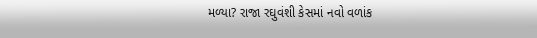મળ્યા? રાજા રઘુવંશી કેસમાં નવો વળાંક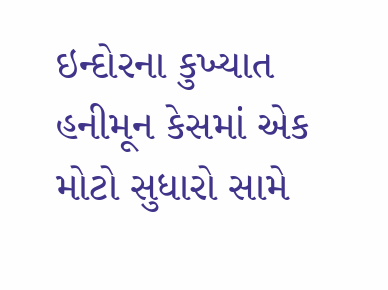ઇન્દોરના કુખ્યાત હનીમૂન કેસમાં એક મોટો સુધારો સામે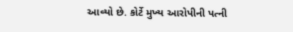આવ્યો છે. કોર્ટે મુખ્ય આરોપીની પત્ની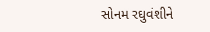સોનમ રઘુવંશીને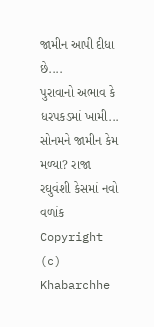જામીન આપી દીધા છે....
પુરાવાનો અભાવ કે ધરપકડમાં ખામી... સોનમને જામીન કેમ મળ્યા? રાજા રઘુવંશી કેસમાં નવો વળાંક
Copyright (c) Khabarchhe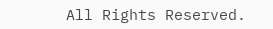All Rights Reserved.